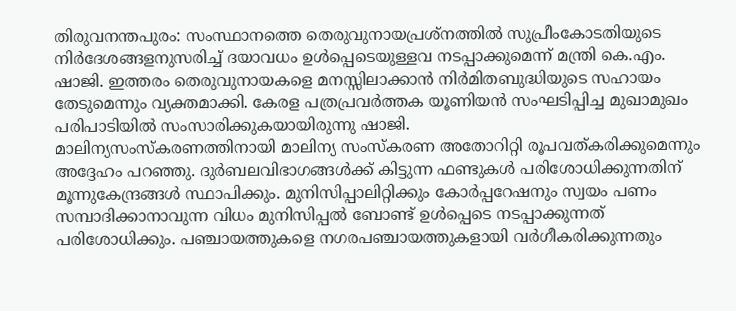തിരുവനന്തപുരം: സംസ്ഥാനത്തെ തെരുവുനായപ്രശ്നത്തിൽ സുപ്രീംകോടതിയുടെ നിർദേശങ്ങളനുസരിച്ച് ദയാവധം ഉൾപ്പെടെയുള്ളവ നടപ്പാക്കുമെന്ന് മന്ത്രി കെ.എം. ഷാജി. ഇത്തരം തെരുവുനായകളെ മനസ്സിലാക്കാൻ നിർമിതബുദ്ധിയുടെ സഹായം തേടുമെന്നും വ്യക്തമാക്കി. കേരള പത്രപ്രവർത്തക യൂണിയൻ സംഘടിപ്പിച്ച മുഖാമുഖം പരിപാടിയിൽ സംസാരിക്കുകയായിരുന്നു ഷാജി.
മാലിന്യസംസ്കരണത്തിനായി മാലിന്യ സംസ്കരണ അതോറിറ്റി രൂപവത്കരിക്കുമെന്നും അദ്ദേഹം പറഞ്ഞു. ദുർബലവിഭാഗങ്ങൾക്ക് കിട്ടുന്ന ഫണ്ടുകൾ പരിശോധിക്കുന്നതിന് മൂന്നുകേന്ദ്രങ്ങൾ സ്ഥാപിക്കും. മുനിസിപ്പാലിറ്റിക്കും കോർപ്പറേഷനും സ്വയം പണം സമ്പാദിക്കാനാവുന്ന വിധം മുനിസിപ്പൽ ബോണ്ട് ഉൾപ്പെടെ നടപ്പാക്കുന്നത് പരിശോധിക്കും. പഞ്ചായത്തുകളെ നഗരപഞ്ചായത്തുകളായി വർഗീകരിക്കുന്നതും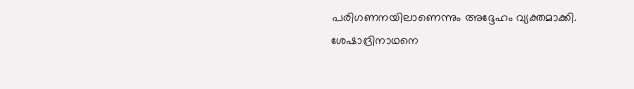പരിഗണനയിലാണെന്നും അദ്ദേഹം വ്യക്തമാക്കി.
ശേഷാദ്രിനാഥനെ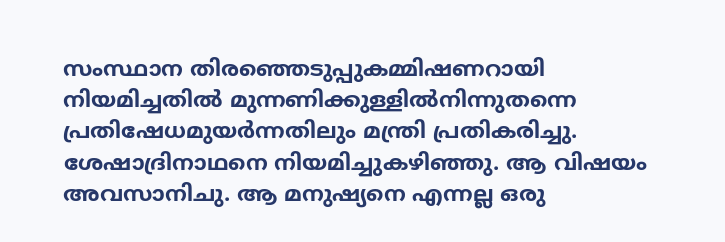സംസ്ഥാന തിരഞ്ഞെടുപ്പുകമ്മിഷണറായി നിയമിച്ചതിൽ മുന്നണിക്കുള്ളിൽനിന്നുതന്നെ പ്രതിഷേധമുയർന്നതിലും മന്ത്രി പ്രതികരിച്ചു. ശേഷാദ്രിനാഥനെ നിയമിച്ചുകഴിഞ്ഞു. ആ വിഷയം അവസാനിചു. ആ മനുഷ്യനെ എന്നല്ല ഒരു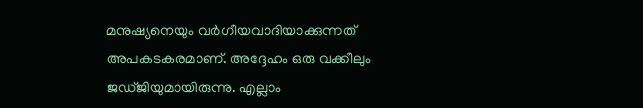മനുഷ്യനെയും വർഗീയവാദിയാക്കുന്നത് അപകടകരമാണ്. അദ്ദേഹം ഒരു വക്കീലും ജഡ്ജിയുമായിരുന്നു. എല്ലാം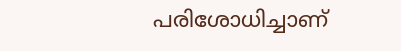പരിശോധിച്ചാണ്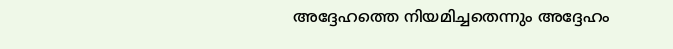അദ്ദേഹത്തെ നിയമിച്ചതെന്നും അദ്ദേഹം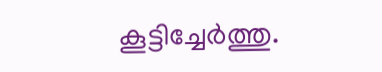കൂട്ടിച്ചേർത്തു.